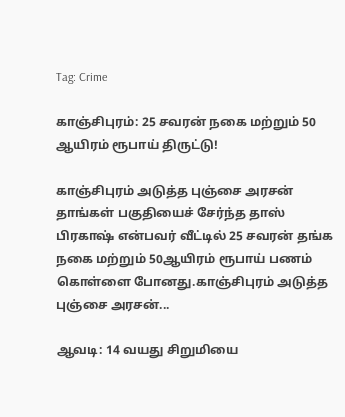Tag: Crime

காஞ்சிபுரம்: 25 சவரன் நகை மற்றும் 50  ஆயிரம் ரூபாய் திருட்டு!

காஞ்சிபுரம் அடுத்த புஞ்சை அரசன் தாங்கள் பகுதியைச் சேர்ந்த தாஸ் பிரகாஷ் என்பவர் வீட்டில் 25 சவரன் தங்க நகை மற்றும் 50ஆயிரம் ரூபாய் பணம் கொள்ளை போனது.காஞ்சிபுரம் அடுத்த புஞ்சை அரசன்...

ஆவடி: 14 வயது சிறுமியை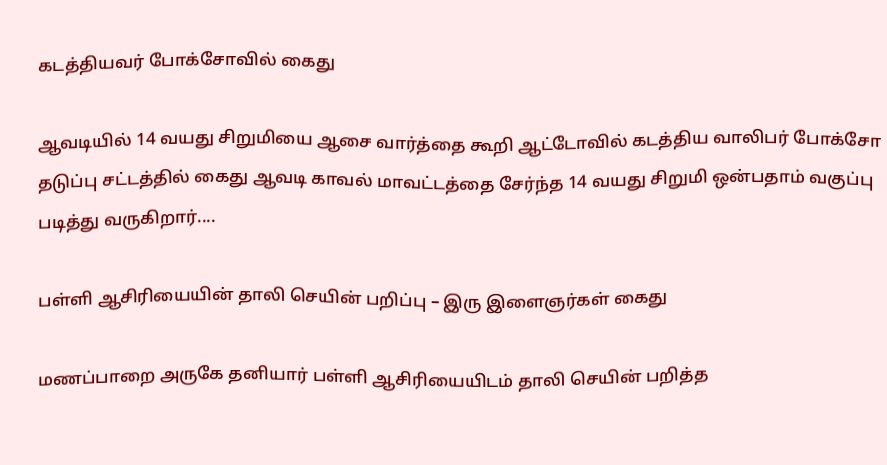கடத்தியவர் போக்சோவில் கைது

ஆவடியில் 14 வயது சிறுமியை ஆசை வார்த்தை கூறி ஆட்டோவில் கடத்திய வாலிபர் போக்சோ தடுப்பு சட்டத்தில் கைது ஆவடி காவல் மாவட்டத்தை சேர்ந்த 14 வயது சிறுமி ஒன்பதாம் வகுப்பு படித்து வருகிறார்....

பள்ளி ஆசிரியையின் தாலி செயின் பறிப்பு – இரு இளைஞர்கள் கைது

மணப்பாறை அருகே தனியார் பள்ளி ஆசிரியையிடம் தாலி செயின் பறித்த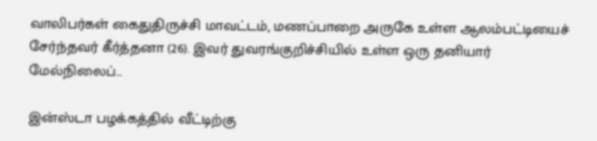வாலிபர்கள் கைதுதிருச்சி மாவட்டம், மணப்பாறை அருகே உள்ள ஆலம்பட்டியைச் சேர்ந்தவர் கீர்த்தனா (26). இவர் துவரங்குறிச்சியில் உள்ள ஒரு தனியார் மேல்நிலைப்...

இன்ஸ்டா பழக்கத்தில் வீட்டிற்கு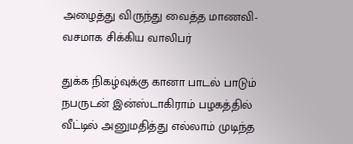அழைத்து விருந்து வைத்த மாணவி- வசமாக சிக்கிய வாலிபர்

துக்க நிகழ்வுக்கு கானா பாடல் பாடும் நபருடன் இன்ஸ்டாகிராம் பழகத்தில் வீட்டில் அனுமதித்து எல்லாம் முடிந்த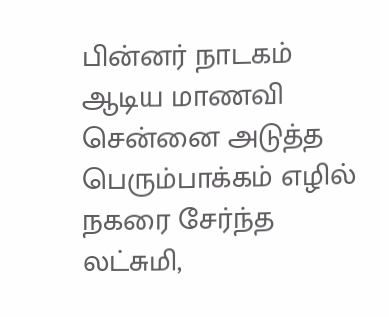பின்னர் நாடகம் ஆடிய மாணவி சென்னை அடுத்த பெரும்பாக்கம் எழில் நகரை சேர்ந்த லட்சுமி,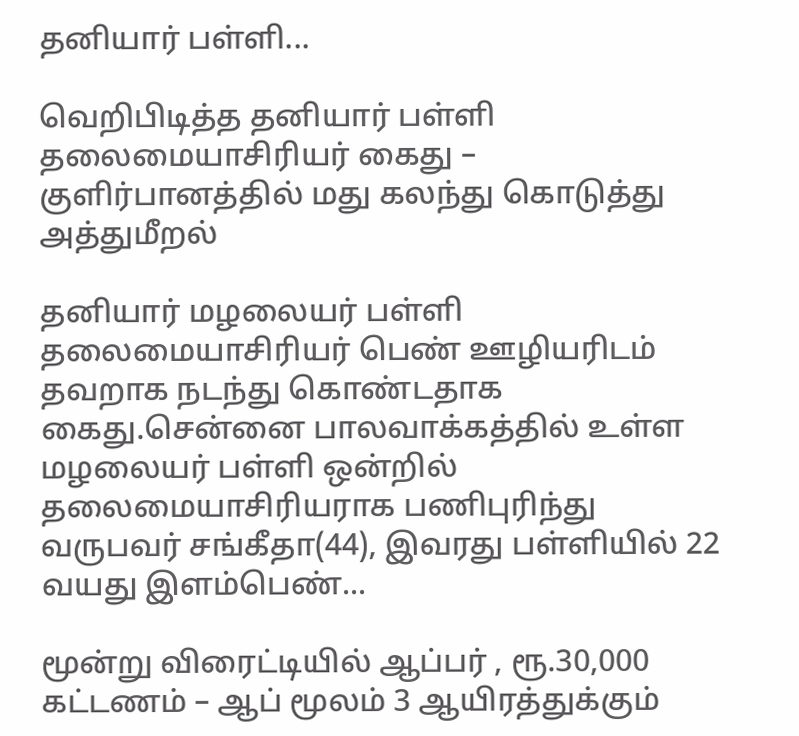தனியார் பள்ளி...

வெறிபிடித்த தனியார் பள்ளி தலைமையாசிரியர் கைது – குளிர்பானத்தில் மது கலந்து கொடுத்து அத்துமீறல்

தனியார் மழலையர் பள்ளி தலைமையாசிரியர் பெண் ஊழியரிடம் தவறாக நடந்து கொண்டதாக கைது.சென்னை பாலவாக்கத்தில் உள்ள மழலையர் பள்ளி ஒன்றில் தலைமையாசிரியராக பணிபுரிந்து வருபவர் சங்கீதா(44), இவரது பள்ளியில் 22 வயது இளம்பெண்...

மூன்று விரைட்டியில் ஆப்பர் , ரூ.30,000 கட்டணம் – ஆப் மூலம் 3 ஆயிரத்துக்கும்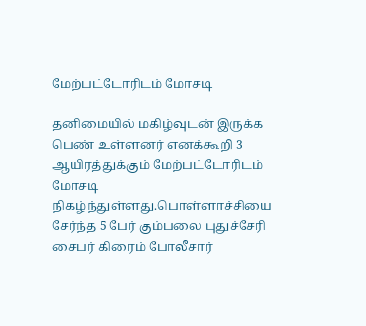மேற்பட்டோரிடம் மோசடி

தனிமையில் மகிழ்வுடன் இருக்க பெண் உள்ளனர் எனக்கூறி 3 ஆயிரத்துக்கும் மேற்பட்டோரிடம் மோசடி நிகழ்ந்துள்ளது.பொள்ளாச்சியை சேர்ந்த 5 பேர் கும்பலை புதுச்சேரி சைபர் கிரைம் போலீசார்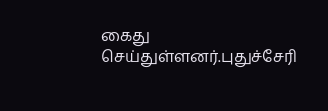கைது செய்துள்ளனர்.புதுச்சேரி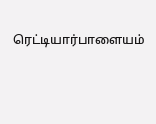ரெட்டியார்பாளையம்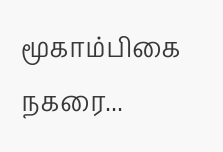மூகாம்பிகை நகரை...